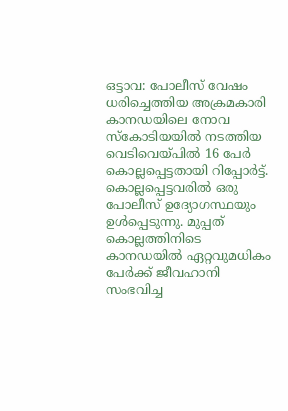ഒട്ടാവ: പോലീസ് വേഷം ധരിച്ചെത്തിയ അക്രമകാരി കാനഡയിലെ നോവ സ്കോടിയയിൽ നടത്തിയ വെടിവെയ്പിൽ 16 പേർ കൊല്ലപ്പെട്ടതായി റിപ്പോർട്ട്. കൊല്ലപ്പെട്ടവരിൽ ഒരു പോലീസ് ഉദ്യോഗസ്ഥയും ഉൾപ്പെടുന്നു. മുപ്പത് കൊല്ലത്തിനിടെ കാനഡയിൽ ഏറ്റവുമധികം പേർക്ക് ജീവഹാനി സംഭവിച്ച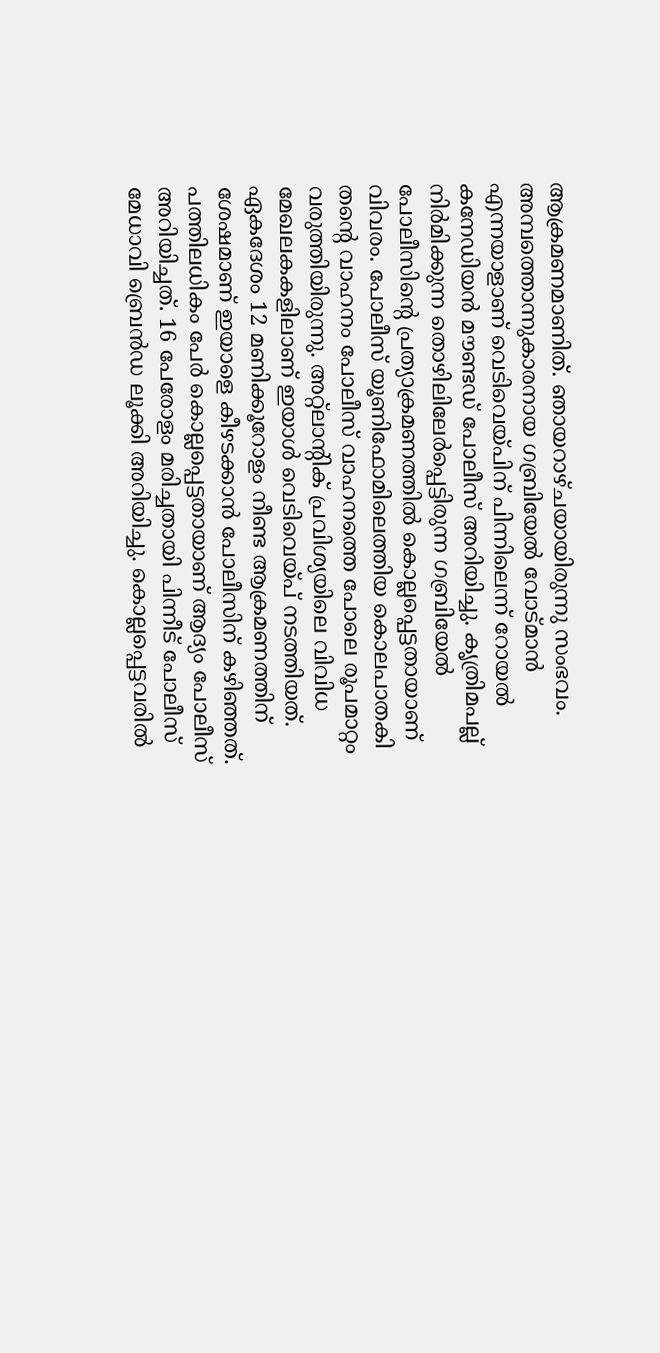ആക്രമണമാണിത്. ഞായറാഴ്ചയായിരുന്നു സംഭവം. അമ്പത്തൊന്നുകാരനായ ഗബ്രിയേൽ വോട്മാൻ എന്നയാളാണ് വെടിവെയ്പിന് പിന്നിലെന്ന് റോയൽ കനേഡിയൻ മൗണ്ടഡ് പോലീസ് അറിയിച്ചു. കൃത്രിമപല്ല് നിർമിക്കുന്ന തൊഴിലിലേർപ്പെട്ടിരുന്ന ഗബ്രിയേൽ പോലീസിന്റെ പ്രത്യാക്രമണത്തിൽ കൊല്ലപ്പെട്ടതായാണ് വിവരം. പോലീസ് യൂണിഫോമിലെത്തിയ കൊലപാതകി തന്റെ വാഹനം പോലീസ് വാഹനത്തെ പോലെ രൂപമാറ്റം വരുത്തിയിരുന്നു. അറ്റ്ലാന്റിക് പ്രവിശ്യയിലെ വിവിധ മേഖലകകളിലാണ് ഇയാൾ വെടിവെയ്പ് നടത്തിയത്. ഏകദേശം 12 മണിക്കൂറോളം നീണ്ട ആക്രമണത്തിന് ശേഷമാണ് ഇയാളെ കീഴടക്കാൻ പോലീസിന് കഴിഞ്ഞത്. പത്തിലധികം പേർ കൊല്ലപ്പെട്ടതായാണ് ആദ്യം പോലീസ് അറിയിച്ചത്. 16 പേരോളം മരിച്ചതായി പിന്നീട് പോലീസ് മേധാവി ബ്രെൻഡ ലൂക്കി അറിയിച്ചു. കൊല്ലപ്പെട്ടവരിൽ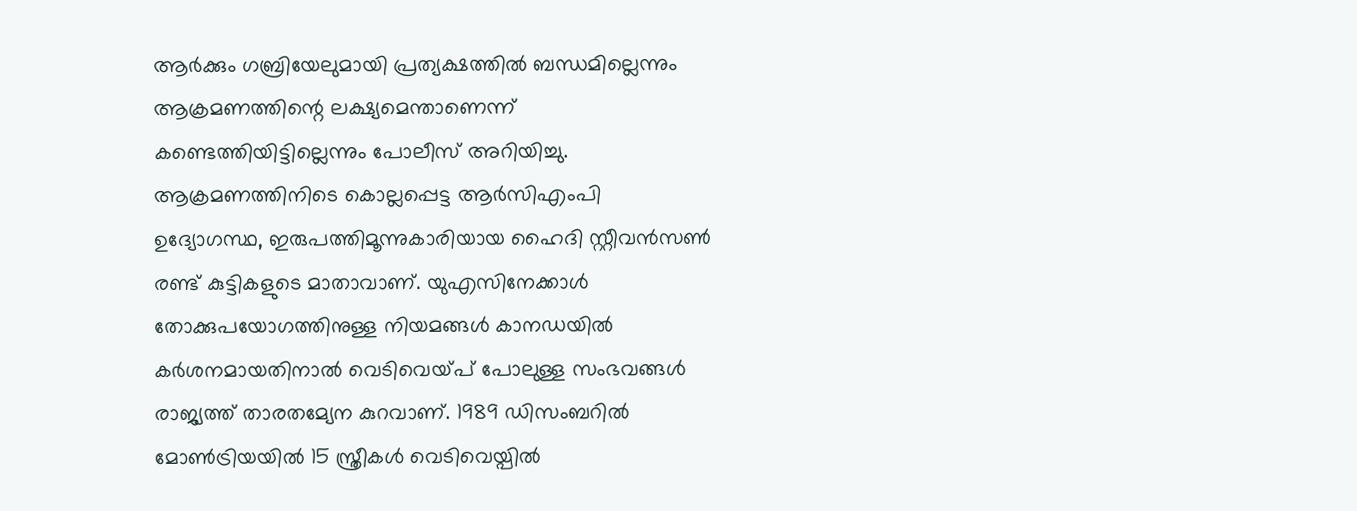ആർക്കും ഗബ്രിയേലുമായി പ്രത്യക്ഷത്തിൽ ബന്ധമില്ലെന്നും ആക്രമണത്തിന്റെ ലക്ഷ്യമെന്താണെന്ന് കണ്ടെത്തിയിട്ടില്ലെന്നും പോലീസ് അറിയിച്ചു. ആക്രമണത്തിനിടെ കൊല്ലപ്പെട്ട ആർസിഎംപി ഉദ്യോഗസ്ഥ, ഇരുപത്തിമൂന്നുകാരിയായ ഹൈദി സ്റ്റീവൻസൺ രണ്ട് കുട്ടികളുടെ മാതാവാണ്. യുഎസിനേക്കാൾ തോക്കുപയോഗത്തിനുള്ള നിയമങ്ങൾ കാനഡയിൽ കർശനമായതിനാൽ വെടിവെയ്പ് പോലുള്ള സംഭവങ്ങൾ രാജ്യത്ത് താരതമ്യേന കുറവാണ്. 1989 ഡിസംബറിൽ മോൺട്രിയയിൽ 15 സ്ത്രീകൾ വെടിവെയ്പിൽ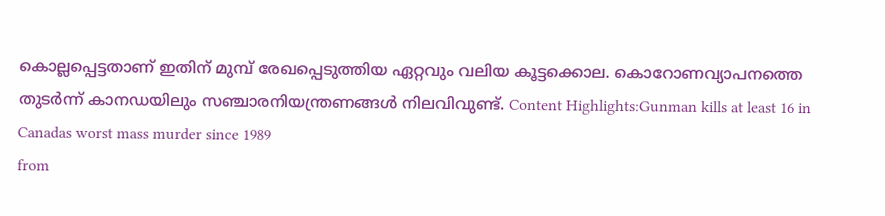കൊല്ലപ്പെട്ടതാണ് ഇതിന് മുമ്പ് രേഖപ്പെടുത്തിയ ഏറ്റവും വലിയ കൂട്ടക്കൊല. കൊറോണവ്യാപനത്തെ തുടർന്ന് കാനഡയിലും സഞ്ചാരനിയന്ത്രണങ്ങൾ നിലവിവുണ്ട്. Content Highlights:Gunman kills at least 16 in Canadas worst mass murder since 1989
from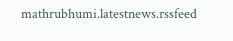mathrubhumi.latestnews.rssfeed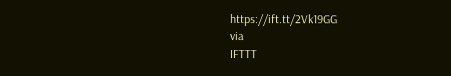https://ift.tt/2Vk19GG
via
IFTTT